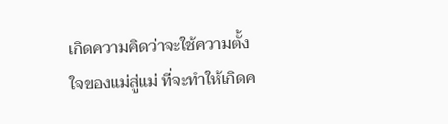เกิดความคิดว่าจะใช้ความตั้งใจของแม่สู่แม่ ที่จะทำให้เกิดค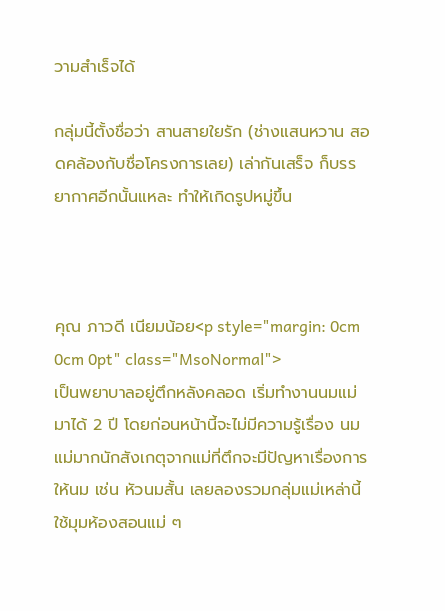วามสำเร็จได้

กลุ่มนี้ตั้งชื่อว่า สานสายใยรัก (ช่างแสนหวาน สอดคล้องกับชื่อโครงการเลย) เล่ากันเสร็จ ก็บรรยากาศอีกนั้นแหละ ทำให้เกิดรูปหมู่ขึ้น



คุณ ภาวดี เนียมน้อย<p style="margin: 0cm 0cm 0pt" class="MsoNormal">                เป็นพยาบาลอยู่ตึกหลังคลอด เริ่มทำงานนมแม่มาได้ 2 ปี โดยก่อนหน้านี้จะไม่มีความรู้เรื่อง นมแม่มากนักสังเกตุจากแม่ที่ตึกจะมีปัญหาเรื่องการให้นม เช่น หัวนมสั้น เลยลองรวมกลุ่มแม่เหล่านี้ใช้มุมห้องสอนแม่ ๆ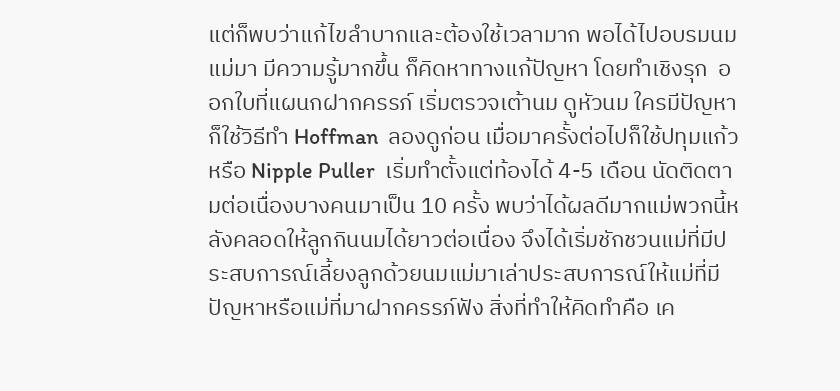แต่ก็พบว่าแก้ไขลำบากและต้องใช้เวลามาก พอได้ไปอบรมนมแม่มา มีความรู้มากขึ้น ก็คิดหาทางแก้ปัญหา โดยทำเชิงรุก  ออกใบที่แผนกฝากครรภ์ เริ่มตรวจเต้านม ดูหัวนม ใครมีปัญหาก็ใช้วิธีทำ Hoffman  ลองดูก่อน เมื่อมาครั้งต่อไปก็ใช้ปทุมแก้วหรือ Nipple Puller  เริ่มทำตั้งแต่ท้องได้ 4-5 เดือน นัดติดตามต่อเนื่องบางคนมาเป็น 10 ครั้ง พบว่าได้ผลดีมากแม่พวกนี้หลังคลอดให้ลูกกินนมได้ยาวต่อเนื่อง จึงได้เริ่มชักชวนแม่ที่มีประสบการณ์เลี้ยงลูกด้วยนมแม่มาเล่าประสบการณ์ให้แม่ที่มีปัญหาหรือแม่ที่มาฝากครรภ์ฟัง สิ่งที่ทำให้คิดทำคือ เค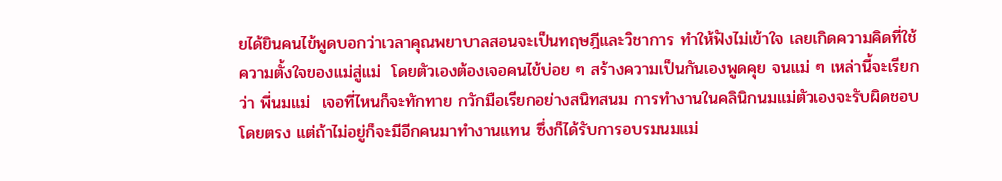ยได้ยินคนไข้พูดบอกว่าเวลาคุณพยาบาลสอนจะเป็นทฤษฎีและวิชาการ ทำให้ฟังไม่เข้าใจ เลยเกิดความคิดที่ใช้ ความตั้งใจของแม่สู่แม่  โดยตัวเองต้องเจอคนไข้บ่อย ๆ สร้างความเป็นกันเองพูดคุย จนแม่ ๆ เหล่านี้จะเรียกว่า พี่นมแม่  เจอที่ไหนก็จะทักทาย กวักมือเรียกอย่างสนิทสนม การทำงานในคลินิกนมแม่ตัวเองจะรับผิดชอบโดยตรง แต่ถ้าไม่อยู่ก็จะมีอีกคนมาทำงานแทน ซึ่งก็ได้รับการอบรมนมแม่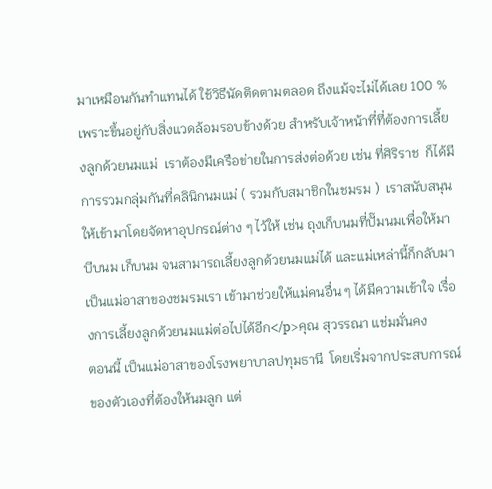มาเหมือนกันทำแทนได้ ใช้วิธีนัดติดตามตลอด ถึงแม้จะไม่ได้เลย 100 %  เพราะขึ้นอยู่กับสิ่งแวดล้อมรอบข้างด้วย สำหรับเจ้าหน้าที่ที่ต้องการเลี้ยงลูกด้วยนมแม่  เราต้องมีเครือข่ายในการส่งต่อด้วย เช่น ที่ศิริราช  ก็ได้มีการรวมกลุ่มกันที่คลินิกนมแม่ ( รวมกับสมาชิกในชมรม )  เราสนับสนุนให้เข้ามาโดยจัดหาอุปกรณ์ต่าง ๆ ไว้ให้ เช่น ถุงเก็บนมที่ปั๊มนมเพื่อให้มาบีบนม เก็บนม จนสามารถเลี้ยงลูกด้วยนมแม่ได้ และแม่เหล่านี้ก็กลับมาเป็นแม่อาสาของชมรมเรา เข้ามาช่วยให้แม่คนอื่น ๆ ได้มีความเข้าใจ เรื่องการเลี้ยงลูกด้วยนมแม่ต่อไปได้อีก</p>คุณ สุวรรณา แช่มมั่นคง                ตอนนี้ เป็นแม่อาสาของโรงพยาบาลปทุมธานี  โดยเริ่มจากประสบการณ์ของตัวเองที่ต้องให้นมลูก แต่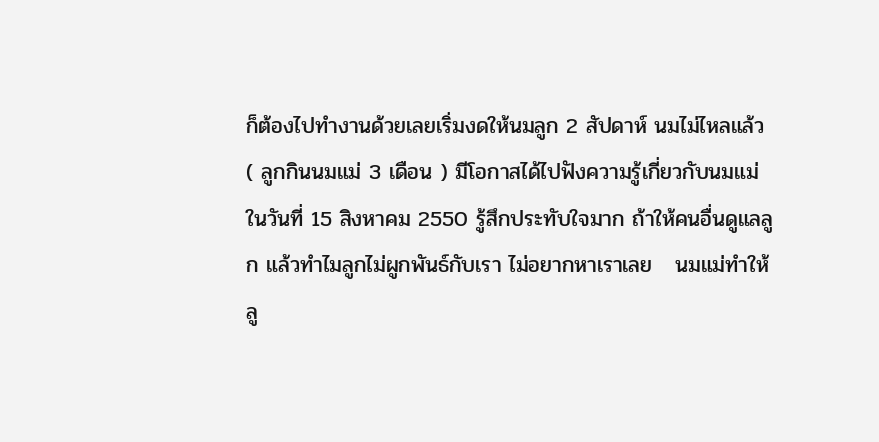ก็ต้องไปทำงานด้วยเลยเริ่มงดให้นมลูก 2 สัปดาห์ นมไม่ไหลแล้ว ( ลูกกินนมแม่ 3 เดือน ) มีโอกาสได้ไปฟังความรู้เกี่ยวกับนมแม่ ในวันที่ 15 สิงหาคม 2550 รู้สึกประทับใจมาก ถ้าให้คนอื่นดูแลลูก แล้วทำไมลูกไม่ผูกพันธ์กับเรา ไม่อยากหาเราเลย   นมแม่ทำให้ลู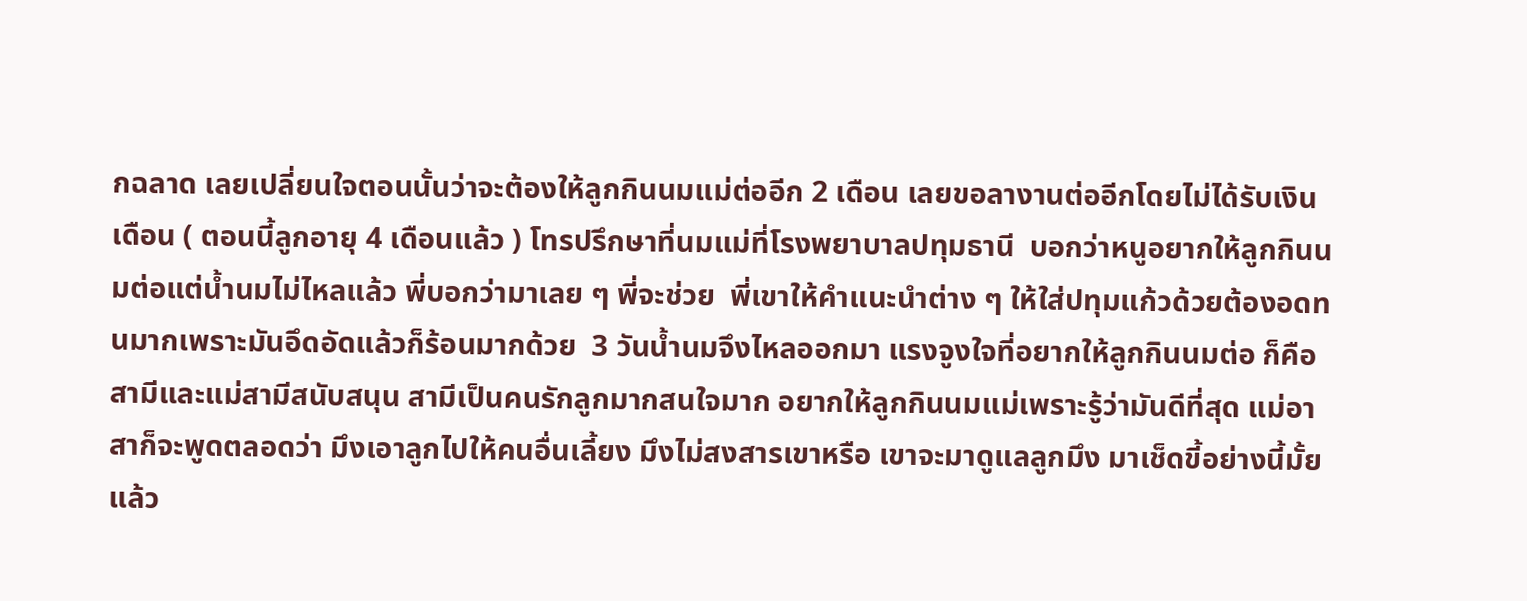กฉลาด เลยเปลี่ยนใจตอนนั้นว่าจะต้องให้ลูกกินนมแม่ต่ออีก 2 เดือน เลยขอลางานต่ออีกโดยไม่ได้รับเงินเดือน ( ตอนนี้ลูกอายุ 4 เดือนแล้ว ) โทรปรึกษาที่นมแม่ที่โรงพยาบาลปทุมธานี  บอกว่าหนูอยากให้ลูกกินนมต่อแต่น้ำนมไม่ไหลแล้ว พี่บอกว่ามาเลย ๆ พี่จะช่วย  พี่เขาให้คำแนะนำต่าง ๆ ให้ใส่ปทุมแก้วด้วยต้องอดทนมากเพราะมันอึดอัดแล้วก็ร้อนมากด้วย  3 วันน้ำนมจึงไหลออกมา แรงจูงใจที่อยากให้ลูกกินนมต่อ ก็คือ สามีและแม่สามีสนับสนุน สามีเป็นคนรักลูกมากสนใจมาก อยากให้ลูกกินนมแม่เพราะรู้ว่ามันดีที่สุด แม่อาสาก็จะพูดตลอดว่า มึงเอาลูกไปให้คนอื่นเลี้ยง มึงไม่สงสารเขาหรือ เขาจะมาดูแลลูกมึง มาเช็ดขี้อย่างนี้มั้ย แล้ว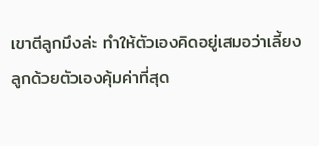เขาตีลูกมึงล่ะ ทำให้ตัวเองคิดอยู่เสมอว่าเลี้ยงลูกด้วยตัวเองคุ้มค่าที่สุด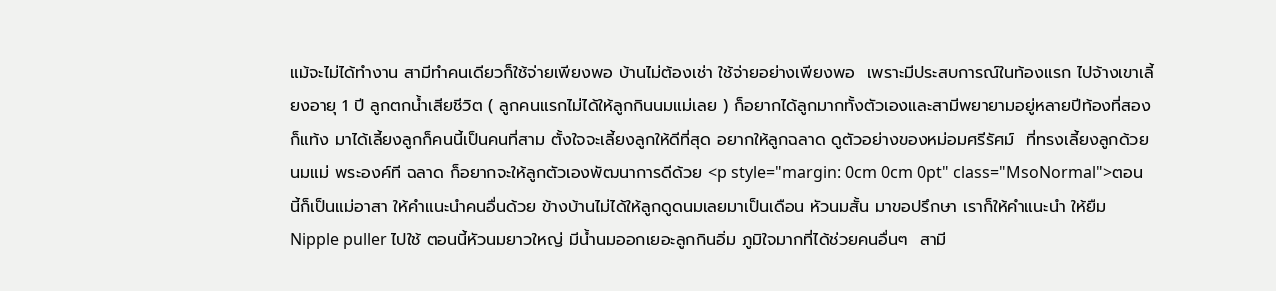แม้จะไม่ได้ทำงาน สามีทำคนเดียวก็ใช้จ่ายเพียงพอ บ้านไม่ต้องเช่า ใช้จ่ายอย่างเพียงพอ  เพราะมีประสบการณ์ในท้องแรก ไปจ้างเขาเลี้ยงอายุ 1 ปี ลูกตกน้ำเสียชีวิต ( ลูกคนแรกไม่ได้ให้ลูกกินนมแม่เลย ) ก็อยากได้ลูกมากทั้งตัวเองและสามีพยายามอยู่หลายปีท้องที่สองก็แท้ง มาได้เลี้ยงลูกก็คนนี้เป็นคนที่สาม ตั้งใจจะเลี้ยงลูกให้ดีที่สุด อยากให้ลูกฉลาด ดูตัวอย่างของหม่อมศรีรัศม์  ที่ทรงเลี้ยงลูกด้วยนมแม่ พระองค์ที ฉลาด ก็อยากจะให้ลูกตัวเองพัฒนาการดีด้วย <p style="margin: 0cm 0cm 0pt" class="MsoNormal">ตอนนี้ก็เป็นแม่อาสา ให้คำแนะนำคนอื่นด้วย ข้างบ้านไม่ได้ให้ลูกดูดนมเลยมาเป็นเดือน หัวนมสั้น มาขอปรึกษา เราก็ให้คำแนะนำ ให้ยืม Nipple puller ไปใช้ ตอนนี้หัวนมยาวใหญ่ มีน้ำนมออกเยอะลูกกินอิ่ม ภูมิใจมากที่ได้ช่วยคนอื่นๆ  สามี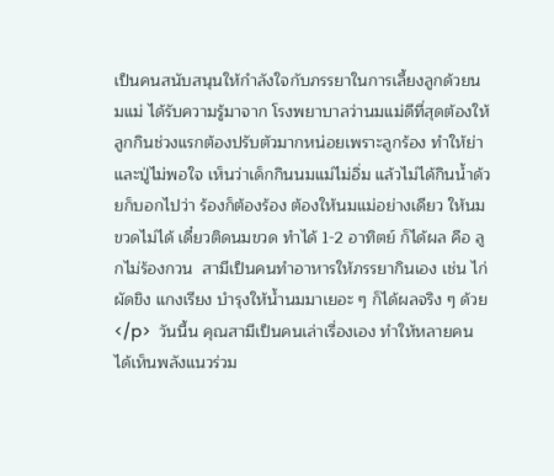เป็นคนสนับสนุนให้กำลังใจกับภรรยาในการเลี้ยงลูกด้วยนมแม่ ได้รับความรู้มาจาก โรงพยาบาลว่านมแม่ดีที่สุดต้องให้ลูกกินช่วงแรกต้องปรับตัวมากหน่อยเพราะลูกร้อง ทำให้ย่าและปู่ไม่พอใจ เห็นว่าเด็กกินนมแม่ไม่อิ่ม แล้วไม่ได้กินน้ำด้วยก็บอกไปว่า ร้องก็ต้องร้อง ต้องให้นมแม่อย่างเดียว ให้นมขวดไม่ได้ เดี๋ยวติดนมขวด ทำได้ 1-2 อาทิตย์ ก็ได้ผล คือ ลูกไม่ร้องกวน  สามีเป็นคนทำอาหารให้ภรรยากินเอง เช่น ไก่ผัดขิง แกงเรียง บำรุงให้น้ำนมมาเยอะ ๆ ก็ได้ผลจริง ๆ ด้วย</p>  วันนี้น คุณสามีเป็นคนเล่าเรื่องเอง ทำให้หลายคนได้เห็นพลังแนวร่วม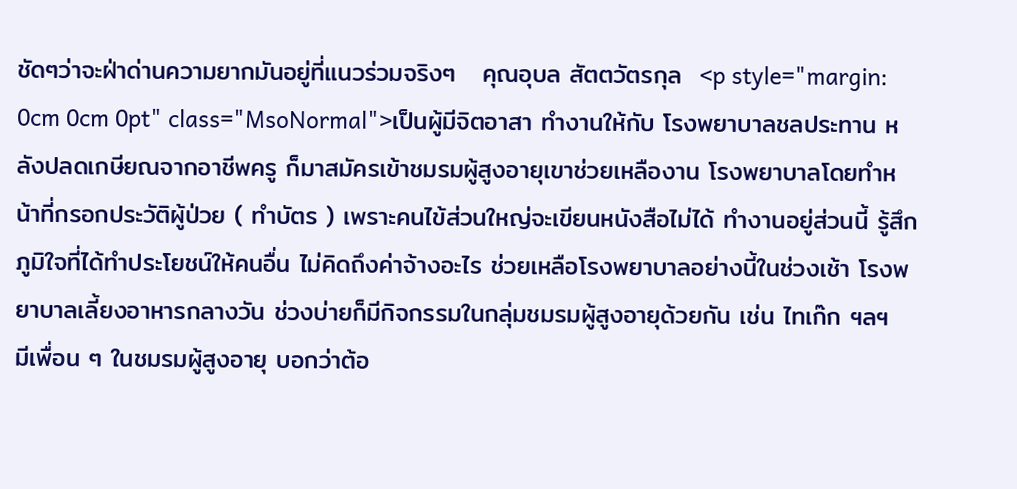ชัดๆว่าจะฝ่าด่านความยากมันอยู่ที่แนวร่วมจริงๆ   คุณอุบล สัตตวัตรกุล  <p style="margin: 0cm 0cm 0pt" class="MsoNormal">เป็นผู้มีจิตอาสา ทำงานให้กับ โรงพยาบาลชลประทาน หลังปลดเกษียณจากอาชีพครู ก็มาสมัครเข้าชมรมผู้สูงอายุเขาช่วยเหลืองาน โรงพยาบาลโดยทำหน้าที่กรอกประวัติผู้ป่วย ( ทำบัตร ) เพราะคนไข้ส่วนใหญ่จะเขียนหนังสือไม่ได้ ทำงานอยู่ส่วนนี้ รู้สึกภูมิใจที่ได้ทำประโยชน์ให้คนอื่น ไม่คิดถึงค่าจ้างอะไร ช่วยเหลือโรงพยาบาลอย่างนี้ในช่วงเช้า โรงพยาบาลเลี้ยงอาหารกลางวัน ช่วงบ่ายก็มีกิจกรรมในกลุ่มชมรมผู้สูงอายุด้วยกัน เช่น ไทเก๊ก ฯลฯ  มีเพื่อน ๆ ในชมรมผู้สูงอายุ บอกว่าต้อ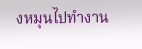งหมุนไปทำงาน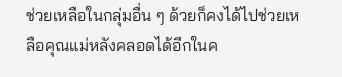ช่วยเหลือในกลุ่มอื่น ๆ ด้วยก็คงได้ไปช่วยเหลือคุณแม่หลังคลอดได้อีกในค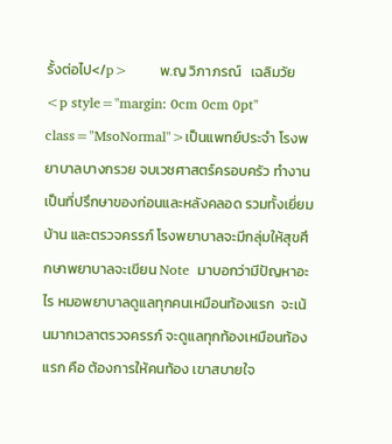รั้งต่อไป</p>        พ.ญ วิภาภรณ์   เฉลิมวัย     <p style="margin: 0cm 0cm 0pt" class="MsoNormal">เป็นแพทย์ประจำ โรงพยาบาลบางกรวย จบเวชศาสตร์ครอบครัว ทำงานเป็นที่ปรึกษาของก่อนและหลังคลอด รวมทั้งเยี่ยมบ้าน และตรวจครรภ์ โรงพยาบาลจะมีกลุ่มให้สุขศึกษาพยาบาลจะเขียน Note  มาบอกว่ามีปัญหาอะไร หมอพยาบาลดูแลทุกคนเหมือนท้องแรก  จะเน้นมากเวลาตรวจครรภ์ จะดูแลทุกท้องเหมือนท้องแรก คือ ต้องการให้คนท้อง เขาสบายใจ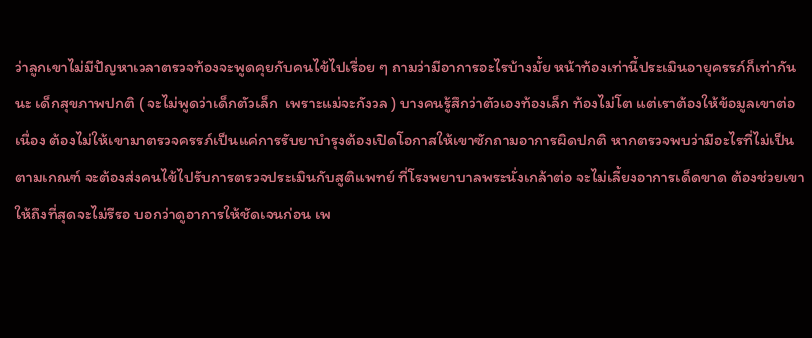ว่าลูกเขาไม่มีปัญหาเวลาตรวจท้องจะพูดคุยกับคนไข้ไปเรื่อย ๆ ถามว่ามีอาการอะไรบ้างมั้ย หน้าท้องเท่านี้ประเมินอายุครรภ์ก็เท่ากันนะ เด็กสุขภาพปกติ ( จะไม่พูดว่าเด็กตัวเล็ก  เพราะแม่จะกังวล ) บางคนรู้สึกว่าตัวเองท้องเล็ก ท้องไม่โต แต่เราต้องให้ข้อมูลเขาต่อเนื่อง ต้องไม่ให้เขามาตรวจครรภ์เป็นแค่การรับยาบำรุงต้องเปิดโอกาสให้เขาซักถามอาการผิดปกติ หากตรวจพบว่ามีอะไรที่ไม่เป็นตามเกณฑ์ จะต้องส่งคนไข้ไปรับการตรวจประเมินกับสูติแพทย์ ที่โรงพยาบาลพระนั่งเกล้าต่อ จะไม่เลี้ยงอาการเด็ดขาด ต้องช่วยเขาให้ถึงที่สุดจะไม่รีรอ บอกว่าดูอาการให้ชัดเจนก่อน เพ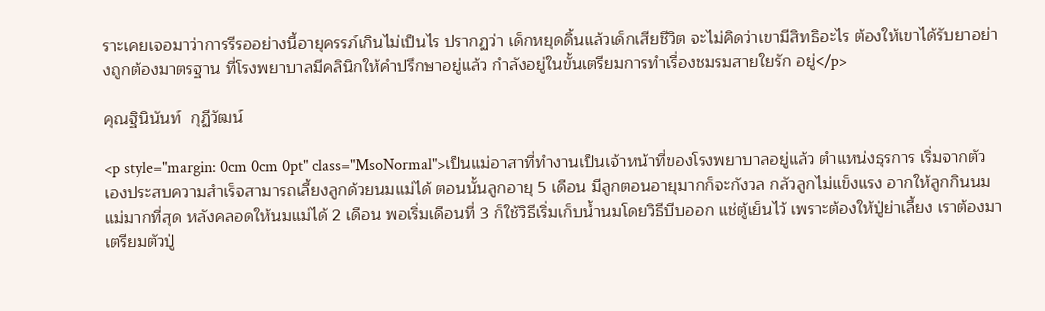ราะเคยเจอมาว่าการรีรออย่างนี้อายุครรภ์เกินไม่เป็นไร ปรากฏว่า เด็กหยุดดิ้นแล้วเด็กเสียชีวิต จะไม่คิดว่าเขามีสิทธิอะไร ต้องให้เขาได้รับยาอย่างถูกต้องมาตรฐาน ที่โรงพยาบาลมีคลินิกให้คำปรึกษาอยู่แล้ว กำลังอยู่ในขั้นเตรียมการทำเรื่องชมรมสายใยรัก อยู่</p>

คุณฐินินันท์  กุฏีวัฒน์

<p style="margin: 0cm 0cm 0pt" class="MsoNormal">เป็นแม่อาสาที่ทำงานเป็นเจ้าหน้าที่ของโรงพยาบาลอยู่แล้ว ตำแหน่งธุรการ เริ่มจากตัวเองประสบความสำเร็จสามารถเลี้ยงลูกด้วยนมแม่ได้ ตอนนั้นลูกอายุ 5 เดือน มีลูกตอนอายุมากก็จะกังวล กลัวลูกไม่แข็งแรง อากให้ลูกกินนมแม่มากที่สุด หลังคลอดให้นมแม่ได้ 2 เดือน พอเริ่มเดือนที่ 3 ก็ใช้วิธีเริ่มเก็บน้ำนมโดยวิธีบีบออก แช่ตู้เย็นไว้ เพราะต้องให้ปู่ย่าเลี้ยง เราต้องมาเตรียมตัวปู่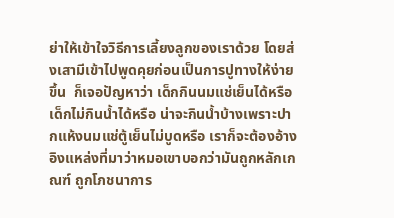ย่าให้เข้าใจวิธีการเลี้ยงลูกของเราด้วย โดยส่งเสามีเข้าไปพูดคุยก่อนเป็นการปูทางให้ง่ายขึ้น  ก็เจอปัญหาว่า เด็กกินนมแช่เย็นได้หรือ เด็กไม่กินน้ำได้หรือ น่าจะกินน้ำบ้างเพราะปากแห้งนมแช่ตู้เย็นไม่บูดหรือ เราก็จะต้องอ้างอิงแหล่งที่มาว่าหมอเขาบอกว่ามันถูกหลักเกณฑ์ ถูกโภชนาการ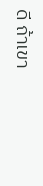ดี ถ้าเขา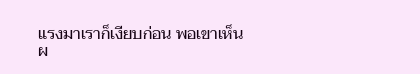แรงมาเราก็เงียบก่อน พอเขาเห็นผ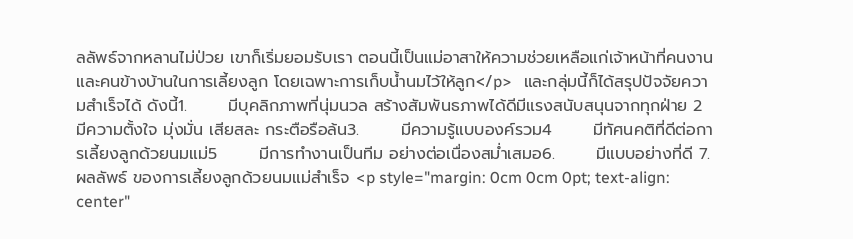ลลัพธ์จากหลานไม่ป่วย เขาก็เริ่มยอมรับเรา ตอนนี้เป็นแม่อาสาให้ความช่วยเหลือแก่เจ้าหน้าที่คนงาน และคนข้างบ้านในการเลี้ยงลูก โดยเฉพาะการเก็บน้ำนมไว้ให้ลูก</p>   และกลุ่มนี้ก็ได้สรุปปัจจัยความสำเร็จได้ ดังนี้1.       มีบุคลิกภาพที่นุ่มนวล สร้างสัมพันธภาพได้ดีมีแรงสนับสนุนจากทุกฝ่าย 2       มีความตั้งใจ มุ่งมั่น เสียสละ กระตือรือล้น3.       มีความรู้แบบองค์รวม4       มีทัศนคติที่ดีต่อการเลี้ยงลูกด้วยนมแม่5       มีการทำงานเป็นทีม อย่างต่อเนื่องสม่ำเสมอ6.       มีแบบอย่างที่ดี 7.       ผลลัพธ์ ของการเลี้ยงลูกด้วยนมแม่สำเร็จ <p style="margin: 0cm 0cm 0pt; text-align: center"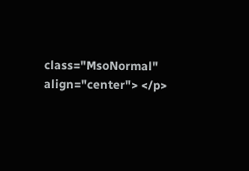class="MsoNormal" align="center"> </p>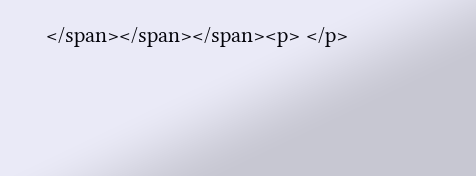</span></span></span><p> </p>